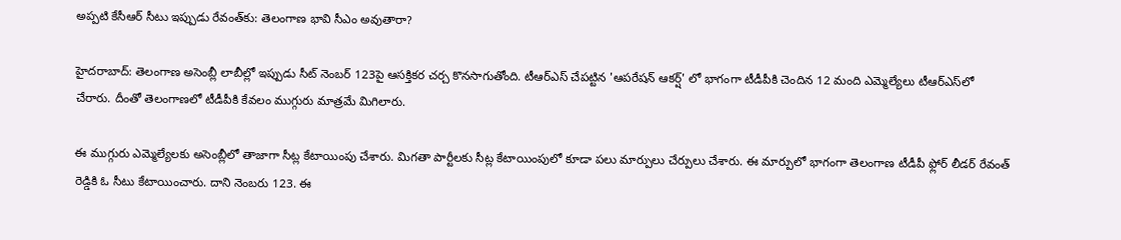అప్పటి కేసీఆర్ సీటు ఇప్పుడు రేవంత్‌కు: తెలంగాణ భావి సీఎం అవుతారా?

హైదరాబాద్: తెలంగాణ అసెంబ్లీ లాబీల్లో ఇప్పుడు సీట్ నెంబర్ 123పై ఆసక్తికర చర్చ కొనసాగుతోంది. టీఆర్ఎస్ చేపట్టిన 'ఆపరేషన్ ఆకర్ష్' లో భాగంగా టీడీపీకి చెందిన 12 మంది ఎమ్మెల్యేలు టీఆర్‌ఎస్‌లో చేరారు. దీంతో తెలంగాణలో టీడీపీకి కేవలం ముగ్గురు మాత్రమే మిగిలారు.

ఈ ముగ్గురు ఎమ్మెల్యేలకు అసెంబ్లీలో తాజాగా సీట్ల కేటాయింపు చేశారు. మిగతా పార్టీలకు సీట్ల కేటాయింపులో కూడా పలు మార్పులు చేర్పులు చేశారు. ఈ మార్పులో భాగంగా తెలంగాణ టీడీపీ ఫ్లోర్ లీడర్ రేవంత్ రెడ్డికి ఓ సీటు కేటాయించారు. దాని నెంబరు 123. ఈ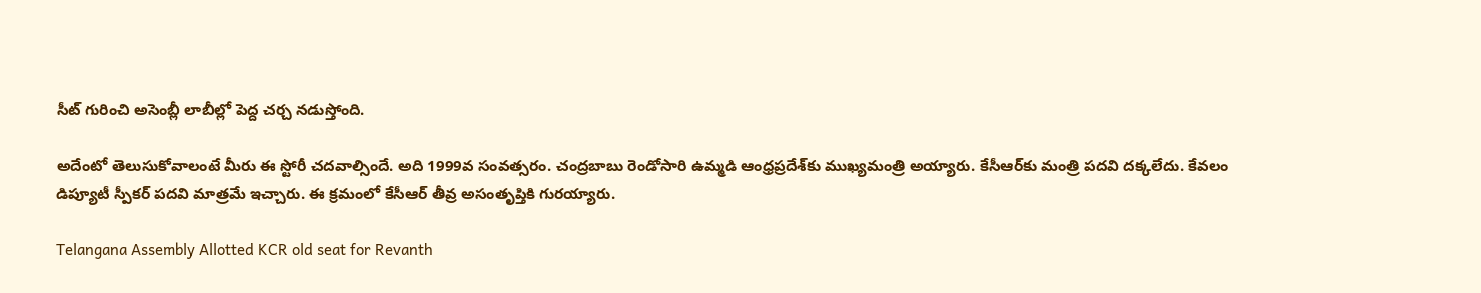సీట్ గురించి అసెంబ్లీ లాబీల్లో పెద్ద చర్చ నడుస్తోంది.

అదేంటో తెలుసుకోవాలంటే మీరు ఈ స్టోరీ చదవాల్సిందే. అది 1999వ సంవత్సరం. చంద్రబాబు రెండోసారి ఉమ్మడి ఆంధ్రప్రదేశ్‌కు ముఖ్యమంత్రి అయ్యారు. కేసీఆర్‌కు మంత్రి పదవి దక్కలేదు. కేవలం డిప్యూటీ స్పీకర్ పదవి మాత్రమే ఇచ్చారు. ఈ క్రమంలో కేసీఆర్ తీవ్ర అసంతృప్తికి గురయ్యారు.

Telangana Assembly Allotted KCR old seat for Revanth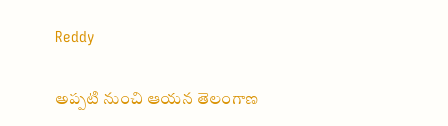Reddy

అప్పటి నుంచి ఆయన తెలంగాణ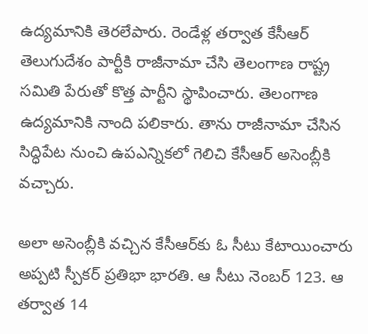ఉద్యమానికి తెరలేపారు. రెండేళ్ల తర్వాత కేసీఆర్ తెలుగుదేశం పార్టీకి రాజీనామా చేసి తెలంగాణ రాష్ట్ర సమితి పేరుతో కొత్త పార్టీని స్థాపించారు. తెలంగాణ ఉద్యమానికి నాంది పలికారు. తాను రాజీనామా చేసిన సిద్ధిపేట నుంచి ఉపఎన్నికలో గెలిచి కేసీఆర్ అసెంబ్లీకి వచ్చారు.

అలా అసెంబ్లీకి వచ్చిన కేసీఆర్‌కు ఓ సీటు కేటాయించారు అప్పటి స్పీకర్ ప్రతిభా భారతి. ఆ సీటు నెంబర్ 123. ఆ తర్వాత 14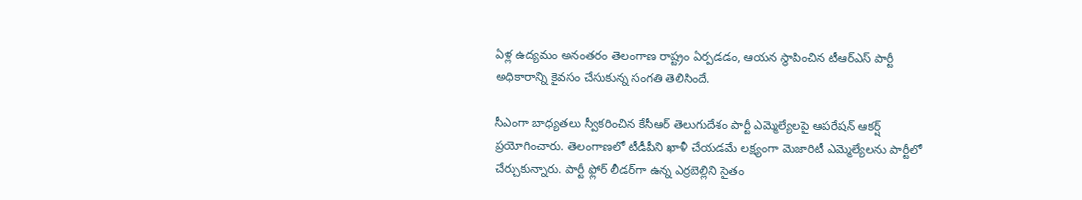ఏళ్ల ఉద్యమం అనంతరం తెలంగాణ రాష్ట్రం ఏర్పడడం, ఆయన స్థాపించిన టీఆర్ఎస్ పార్టీ అధికారాన్ని కైవసం చేసుకున్న సంగతి తెలిసిందే.

సీఎంగా బాధ్యతలు స్వీకరించిన కేసీఆర్ తెలుగుదేశం పార్టీ ఎమ్మెల్యేల‌పై ఆపరేషన్ ఆకర్ష్ ప్రయోగించారు. తెలంగాణలో టీడీపీని ఖాళీ చేయడమే లక్ష్యంగా మెజారిటీ ఎమ్మెల్యేలను పార్టీలో చేర్చుకున్నారు. పార్టీ ఫ్లోర్ లీడర్‌గా ఉన్న ఎర్రబెల్లిని సైతం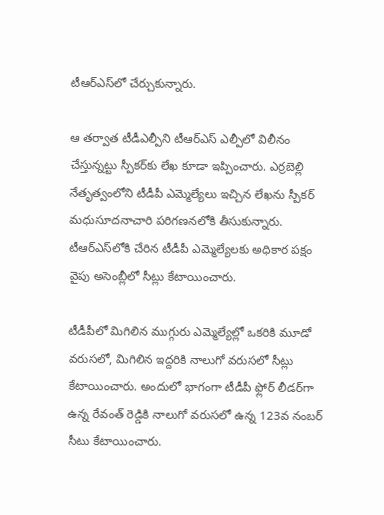టీఆర్ఎస్‌లో చేర్చుకున్నారు.

ఆ తర్వాత టీడీఎల్పీని టీఆర్ఎస్ ఎల్పీలో విలీనం చేస్తున్నట్టు స్పీకర్‌కు లేఖ కూడా ఇప్పించారు. ఎర్రబెల్లి నేతృత్వంలోని టీడీపీ ఎమ్మెల్యేలు ఇచ్చిన లేఖను స్పీకర్ మధుసూదనాచారి పరిగణనలోకి తీసుకున్నారు. టీఆర్ఎస్‌లోకి చేరిన టీడీపీ ఎమ్మెల్యేలకు అధికార పక్షం వైపు అసెంబ్లీలో సీట్లు కేటాయించారు.

టీడీపీలో మిగిలిన ముగ్గురు ఎమ్మెల్యేల్లో ఒకరికి మూడో వరుసలో, మిగిలిన ఇద్దరికి నాలుగో వరుసలో సీట్లు కేటాయించారు. అందులో భాగంగా టీడీపీ ఫ్లోర్ లీడర్‌గా ఉన్న రేవంత్ రెడ్డికి నాలుగో వరుసలో ఉన్న 123వ నంబర్ సీటు కేటాయించారు.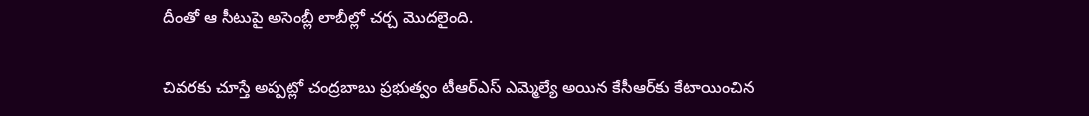దీంతో ఆ సీటుపై అసెంబ్లీ లాబీల్లో చర్చ మొదలైంది.

చివరకు చూస్తే అప్పట్లో చంద్రబాబు ప్రభుత్వం టీఆర్ఎస్ ఎమ్మెల్యే అయిన కేసీఆర్‌కు కేటాయించిన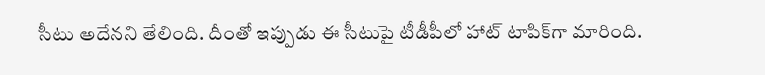సీటు అదేనని తేలింది. దీంతో ఇప్పుడు ఈ సీటుపై టీడీపీలో హాట్ టాపిక్‌గా మారింది.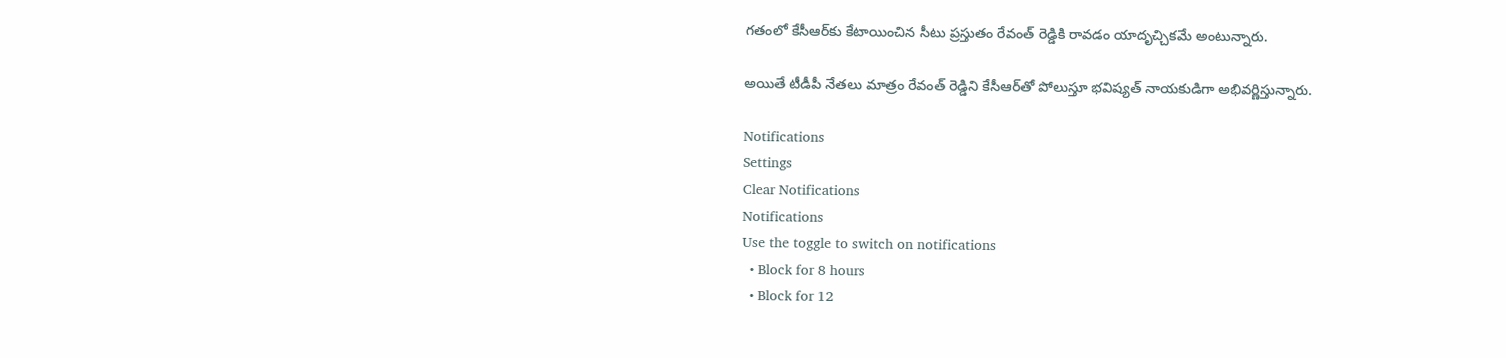గతంలో కేసీఆర్‌కు కేటాయించిన సీటు ప్రస్తుతం రేవంత్ రెడ్డికి రావడం యాదృచ్చికమే అంటున్నారు.

అయితే టీడీపీ నేతలు మాత్రం రేవంత్ రెడ్డిని కేసీఆర్‌తో పోలుస్తూ భవిష్యత్ నాయకుడిగా అభివర్ణిస్తున్నారు.

Notifications
Settings
Clear Notifications
Notifications
Use the toggle to switch on notifications
  • Block for 8 hours
  • Block for 12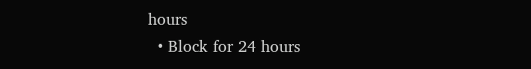hours
  • Block for 24 hours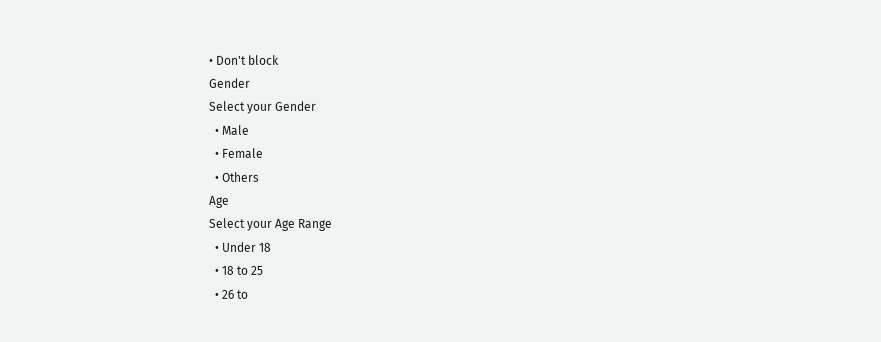• Don't block
Gender
Select your Gender
  • Male
  • Female
  • Others
Age
Select your Age Range
  • Under 18
  • 18 to 25
  • 26 to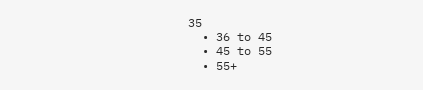35
  • 36 to 45
  • 45 to 55
  • 55+